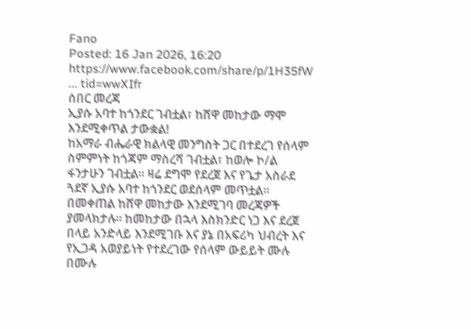Fano
Posted: 16 Jan 2026, 16:20
https://www.facebook.com/share/p/1H35fW ... tid=wwXIfr
ሰበር መረጃ
ኢያሱ አባተ ከጎንደር ገብቷል፣ ከሸዋ መከታው ማሞ እንደሚቀጥል ታውቋል!
ከአማራ ብሔራዊ ክልላዊ መንግስት ጋር በተደረገ የሰላም ስምምነት ከጎጃም ማስረሻ ገብቷል፣ ከወሎ ኮ/ል ፋንታሁን ገብቷል። ዛሬ ደግሞ የደረጀ እና የጌታ አስራደ ጓደኛ ኢያሱ አባተ ከጎንደር ወደሰላም መጥቷል። በመቀጠል ከሸዋ መከታው እንደሚገባ መረጃዎች ያመላክታሉ። ከመከታው በኋላ እስክንድር ነጋ እና ደረጀ በላይ አንድላይ እንደሚገቡ እና ያኔ በአፍሪካ ህብረት እና የኢጋዳ አወያይነት የተደረገው የሰላም ውይይት ሙሉ በሙሉ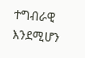ተግብራዊ እንደሚሆን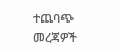ተጨባጭ መረጃዎች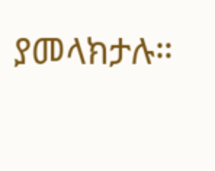ያመላክታሉ።